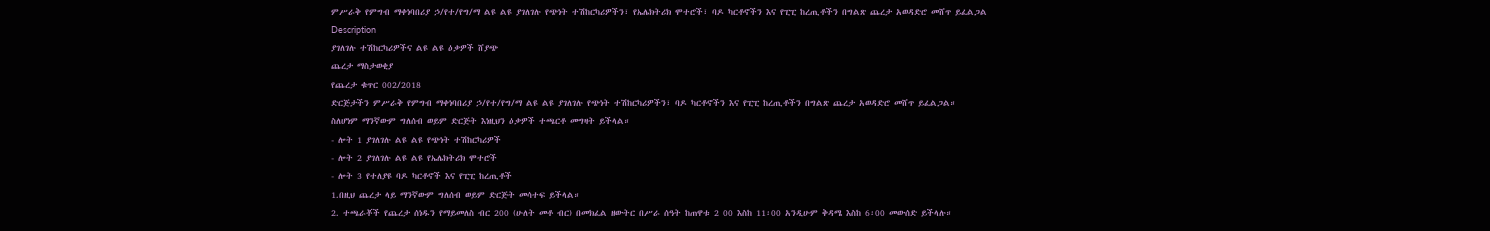ምሥራቅ የምግብ ማቀነባበሪያ ኃ/የተ/የግ/ማ ልዩ ልዩ ያገለገሉ የጭነት ተሽከርካሪዎችን፣ የኤሌክትሪክ ሞተሮች፣ ባዶ ካርቶኖችን እና የፒፒ ከረጢቶችን በግልጽ ጨረታ አወዳድሮ መሸጥ ይፈልጋል
Description
ያገለገሉ ተሽከርካሪዎችና ልዩ ልዩ ዕቃዎች ሸያጭ
ጨረታ ማስታወቂያ
የጨረታ ቁጥር 002/2018
ድርጅታችን ምሥራቅ የምግብ ማቀነባበሪያ ኃ/የተ/የግ/ማ ልዩ ልዩ ያገለገሉ የጭነት ተሽከርካሪዎችን፣ ባዶ ካርቶኖችን እና የፒፒ ከረጢቶችን በግልጽ ጨረታ አወዳድሮ መሸጥ ይፈልጋል።
ስለሆነም ማንኛውም ግለሰብ ወይም ድርጅት እነዚህን ዕቃዎች ተጫርቶ መግዛት ይችላል።
- ሎት 1 ያገለገሉ ልዩ ልዩ የጭነት ተሽከርካሪዎች
- ሎት 2 ያገለገሉ ልዩ ልዩ የኤሌክትሪክ ሞተሮች
- ሎት 3 የተለያዩ ባዶ ካርቶኖች እና የፒፒ ከረጢቶች
1.በዚህ ጨረታ ላይ ማንኛውም ግለሰብ ወይም ድርጅት መሳተፍ ይችላል።
2. ተጫራቾች የጨረታ ሰነዱን የማይመለስ ብር 200 (ሁለት መቶ ብር) በመክፈል ዘውትር በሥራ ሰዓት ከጠዋቱ 2 00 እስከ 11፡00 አንዲሁም ቅዳሜ እስከ 6፡00 መውሰድ ይችላሉ።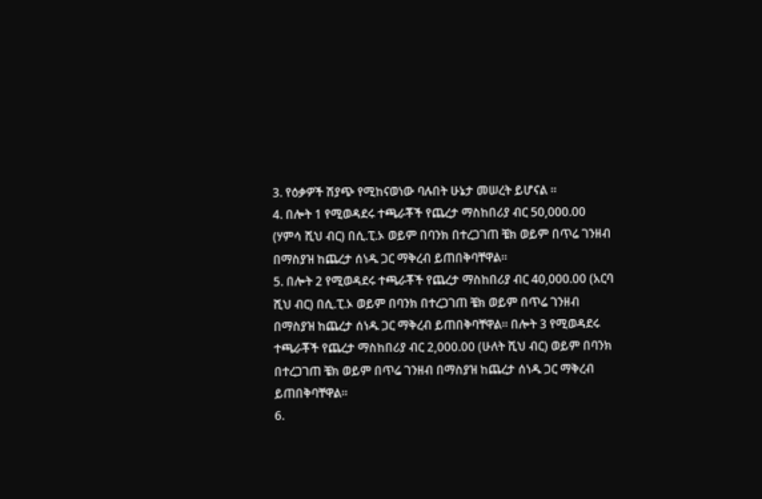3. የዕቃዎች ሽያጭ የሚከናወነው ባሉበት ሁኔታ መሠረት ይሆናል ።
4. በሎት 1 የሚወዳደሩ ተጫራቾች የጨረታ ማስከበሪያ ብር 50,000.00 (ሃምሳ ሺህ ብር) በሲ.ፒ.ኦ ወይም በባንክ በተረጋገጠ ቼክ ወይም በጥሬ ገንዘብ በማስያዝ ከጨረታ ሰነዱ ጋር ማቅረብ ይጠበቅባቸዋል።
5. በሎት 2 የሚወዳደሩ ተጫራቾች የጨረታ ማስከበሪያ ብር 40,000.00 (አርባ ሺህ ብር) በሲ.ፒ.ኦ ወይም በባንክ በተረጋገጠ ቼክ ወይም በጥሬ ገንዘብ በማስያዝ ከጨረታ ሰነዱ ጋር ማቅረብ ይጠበቅባቸዋል። በሎት 3 የሚወዳደሩ ተጫራቾች የጨረታ ማስከበሪያ ብር 2,000.00 (ሁለት ሺህ ብር) ወይም በባንክ በተረጋገጠ ቼክ ወይም በጥሬ ገንዘብ በማስያዝ ከጨረታ ሰነዱ ጋር ማቅረብ ይጠበቅባቸዋል።
6.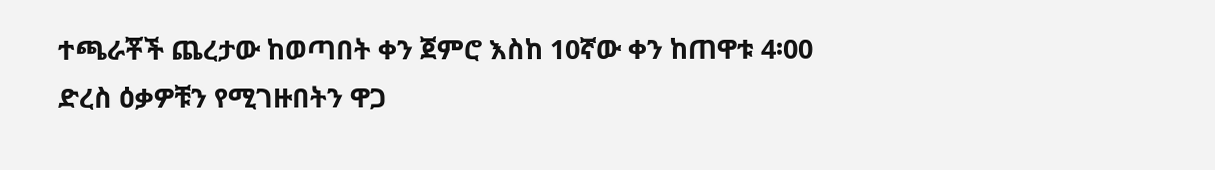ተጫራቾች ጨረታው ከወጣበት ቀን ጀምሮ እስከ 10ኛው ቀን ከጠዋቱ 4፡00 ድረስ ዕቃዎቹን የሚገዙበትን ዋጋ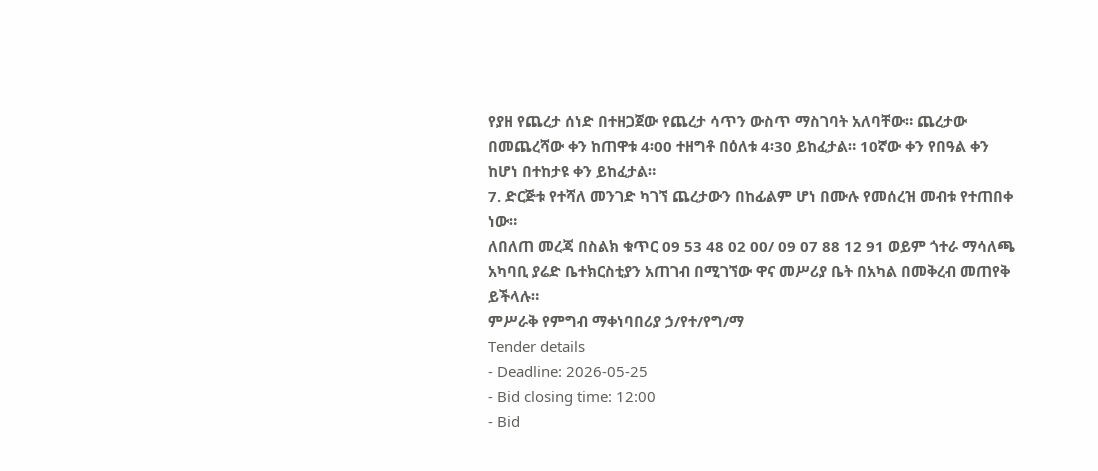የያዘ የጨረታ ሰነድ በተዘጋጀው የጨረታ ሳጥን ውስጥ ማስገባት አለባቸው። ጨረታው በመጨረሻው ቀን ከጠዋቱ 4፡00 ተዘግቶ በዕለቱ 4፡30 ይከፈታል። 10ኛው ቀን የበዓል ቀን ከሆነ በተከታዩ ቀን ይከፈታል።
7. ድርጅቱ የተሻለ መንገድ ካገኘ ጨረታውን በከፊልም ሆነ በሙሉ የመሰረዝ መብቱ የተጠበቀ ነው።
ለበለጠ መረጃ በስልክ ቁጥር 09 53 48 02 00/ 09 07 88 12 91 ወይም ጎተራ ማሳለጫ አካባቢ ያሬድ ቤተክርስቲያን አጠገብ በሚገኘው ዋና መሥሪያ ቤት በአካል በመቅረብ መጠየቅ ይችላሉ።
ምሥራቅ የምግብ ማቀነባበሪያ ኃ/የተ/የግ/ማ
Tender details
- Deadline: 2026-05-25
- Bid closing time: 12:00
- Bid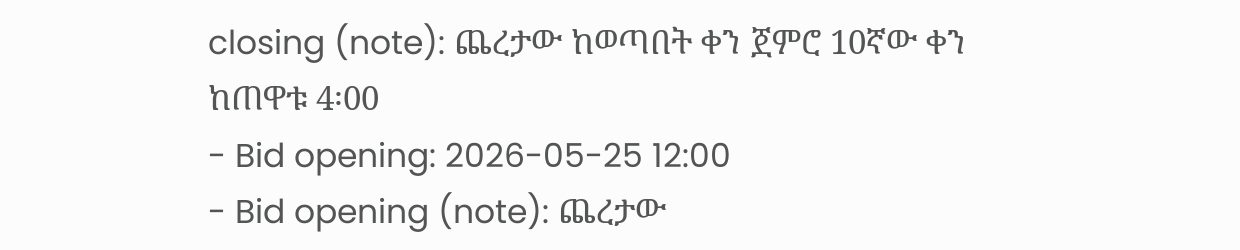closing (note): ጨረታው ከወጣበት ቀን ጀምሮ 10ኛው ቀን ከጠዋቱ 4፡00
- Bid opening: 2026-05-25 12:00
- Bid opening (note): ጨረታው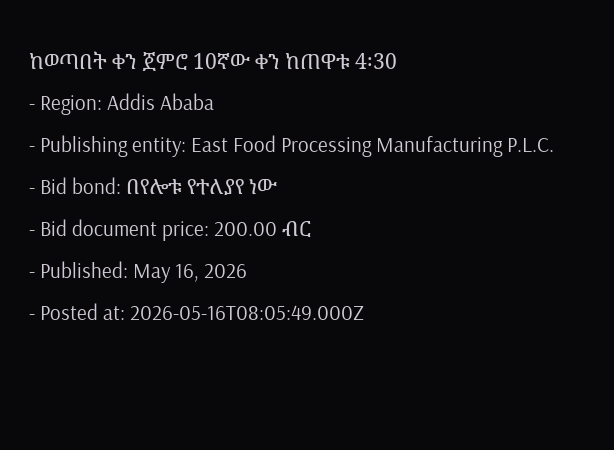ከወጣበት ቀን ጀምሮ 10ኛው ቀን ከጠዋቱ 4፡30
- Region: Addis Ababa
- Publishing entity: East Food Processing Manufacturing P.L.C.
- Bid bond: በየሎቱ የተለያየ ነው
- Bid document price: 200.00 ብር
- Published: May 16, 2026
- Posted at: 2026-05-16T08:05:49.000Z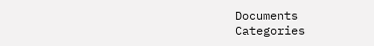Documents
Categories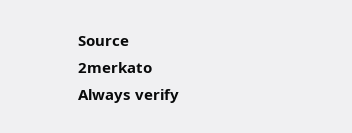Source
2merkato
Always verify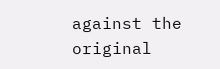against the original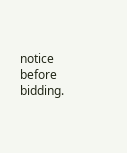notice before bidding.